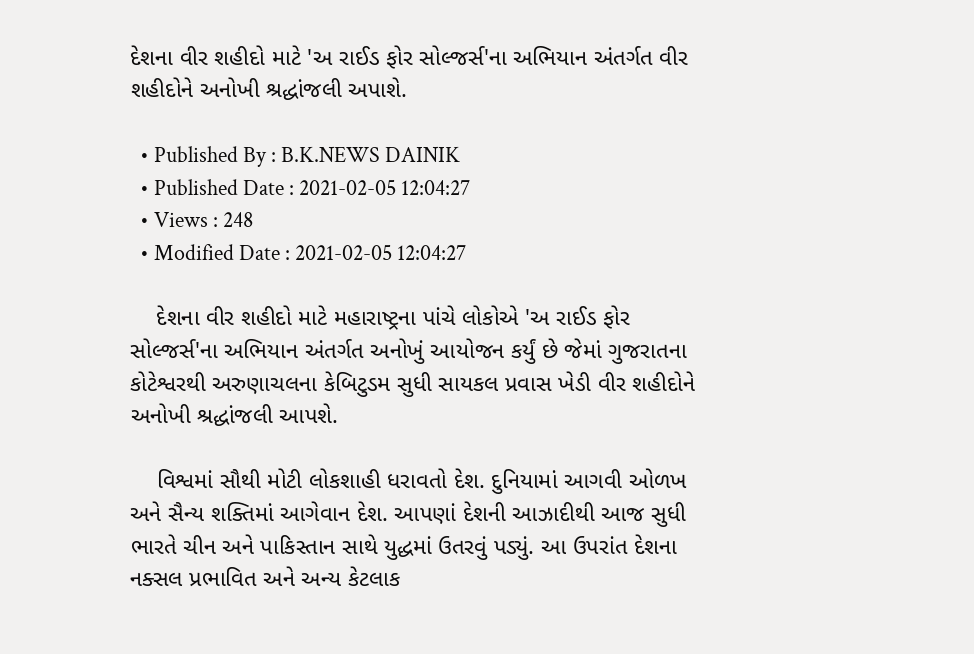દેશના વીર શહીદો માટે 'અ રાઈડ ફોર સોલ્જર્સ'ના અભિયાન અંતર્ગત વીર શહીદોને અનોખી શ્રદ્ધાંજલી અપાશે.

  • Published By : B.K.NEWS DAINIK
  • Published Date : 2021-02-05 12:04:27
  • Views : 248
  • Modified Date : 2021-02-05 12:04:27

    દેશના વીર શહીદો માટે મહારાષ્ટ્રના પાંચે લોકોએ 'અ રાઈડ ફોર સોલ્જર્સ'ના અભિયાન અંતર્ગત અનોખું આયોજન કર્યું છે જેમાં ગુજરાતના કોટેશ્વરથી અરુણાચલના કેબિટુડમ સુધી સાયકલ પ્રવાસ ખેડી વીર શહીદોને અનોખી શ્રદ્ધાંજલી આપશે.

    વિશ્વમાં સૌથી મોટી લોકશાહી ધરાવતો દેશ. દુનિયામાં આગવી ઓળખ અને સૈન્ય શક્તિમાં આગેવાન દેશ. આપણાં દેશની આઝાદીથી આજ સુધી ભારતે ચીન અને પાકિસ્તાન સાથે યુદ્ધમાં ઉતરવું પડ્યું. આ ઉપરાંત દેશના નક્સલ પ્રભાવિત અને અન્ય કેટલાક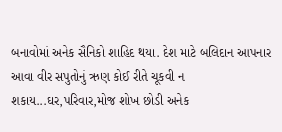બનાવોમાં અનેક સૈનિકો શાહિદ થયા. દેશ માટે બલિદાન આપનાર આવા વીર સપુતોનું ઋણ કોઈ રીતે ચૂકવી ન શકાય...ઘર,પરિવાર,મોજ શોખ છોડી અનેક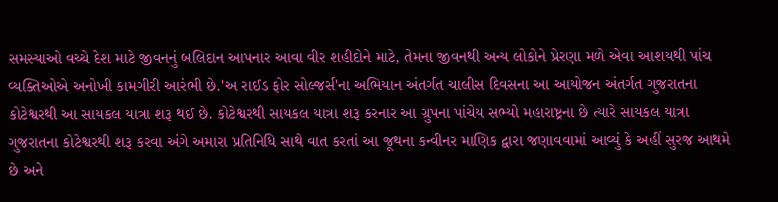સમસ્યાઓ વચ્ચે દેશ માટે જીવનનું બલિદાન આપનાર આવા વીર શહીદોને માટે, તેમના જીવનથી અન્ય લોકોને પ્રેરણા મળે એવા આશયથી પાંચ વ્યક્તિઓએ અનોખી કામગીરી આરંભી છે.'અ રાઈડ ફોર સોલ્જર્સ'ના અભિયાન અંતર્ગત ચાલીસ દિવસના આ આયોજન અંતર્ગત ગુજરાતના કોટેશ્વરથી આ સાયકલ યાત્રા શરૂ થઈ છે. કોટેશ્વરથી સાયકલ યાત્રા શરૂ કરનાર આ ગ્રુપના પાંચેય સભ્યો મહારાષ્ટ્રના છે ત્યારે સાયકલ યાત્રા ગુજરાતના કોટેશ્વરથી શરૂ કરવા અંગે અમારા પ્રતિનિધિ સાથે વાત કરતાં આ જૂથના કન્વીનર માણિક દ્વારા જણાવવામાં આવ્યું કે અહીં સુરજ આથમે છે અને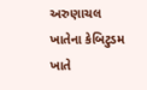અરુણાચલ ખાતેના કેબિટુડમ ખાતે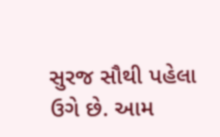સુરજ સૌથી પહેલા ઉગે છે. આમ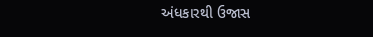અંધકારથી ઉજાસ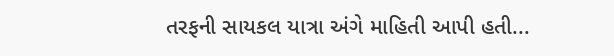તરફની સાયકલ યાત્રા અંગે માહિતી આપી હતી...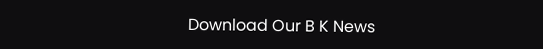Download Our B K News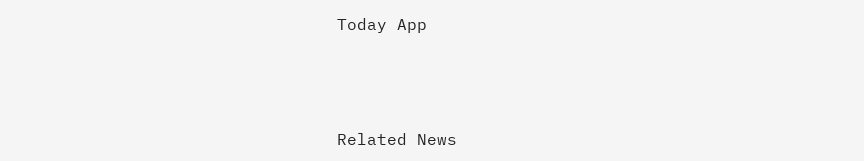Today App



Related News